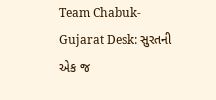Team Chabuk-Gujarat Desk: સુરતની એક જ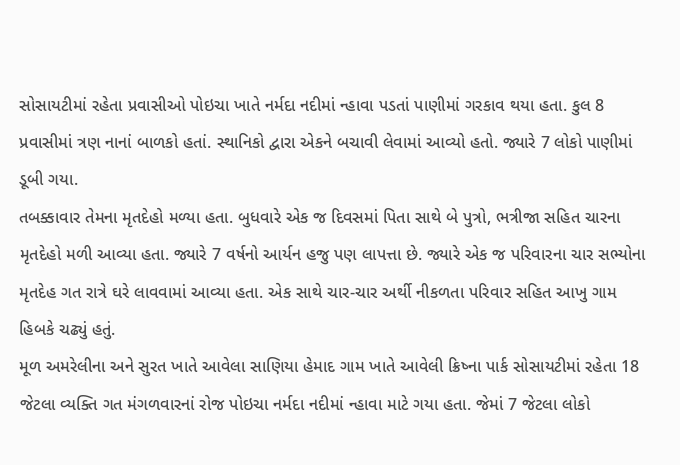સોસાયટીમાં રહેતા પ્રવાસીઓ પોઇચા ખાતે નર્મદા નદીમાં ન્હાવા પડતાં પાણીમાં ગરકાવ થયા હતા. કુલ 8 પ્રવાસીમાં ત્રણ નાનાં બાળકો હતાં. સ્થાનિકો દ્વારા એકને બચાવી લેવામાં આવ્યો હતો. જ્યારે 7 લોકો પાણીમાં ડૂબી ગયા.
તબક્કાવાર તેમના મૃતદેહો મળ્યા હતા. બુધવારે એક જ દિવસમાં પિતા સાથે બે પુત્રો, ભત્રીજા સહિત ચારના મૃતદેહો મળી આવ્યા હતા. જ્યારે 7 વર્ષનો આર્યન હજુ પણ લાપત્તા છે. જ્યારે એક જ પરિવારના ચાર સભ્યોના મૃતદેહ ગત રાત્રે ઘરે લાવવામાં આવ્યા હતા. એક સાથે ચાર-ચાર અર્થી નીકળતા પરિવાર સહિત આખુ ગામ હિબકે ચઢ્યું હતું.
મૂળ અમરેલીના અને સુરત ખાતે આવેલા સાણિયા હેમાદ ગામ ખાતે આવેલી ક્રિષ્ના પાર્ક સોસાયટીમાં રહેતા 18 જેટલા વ્યક્તિ ગત મંગળવારનાં રોજ પોઇચા નર્મદા નદીમાં ન્હાવા માટે ગયા હતા. જેમાં 7 જેટલા લોકો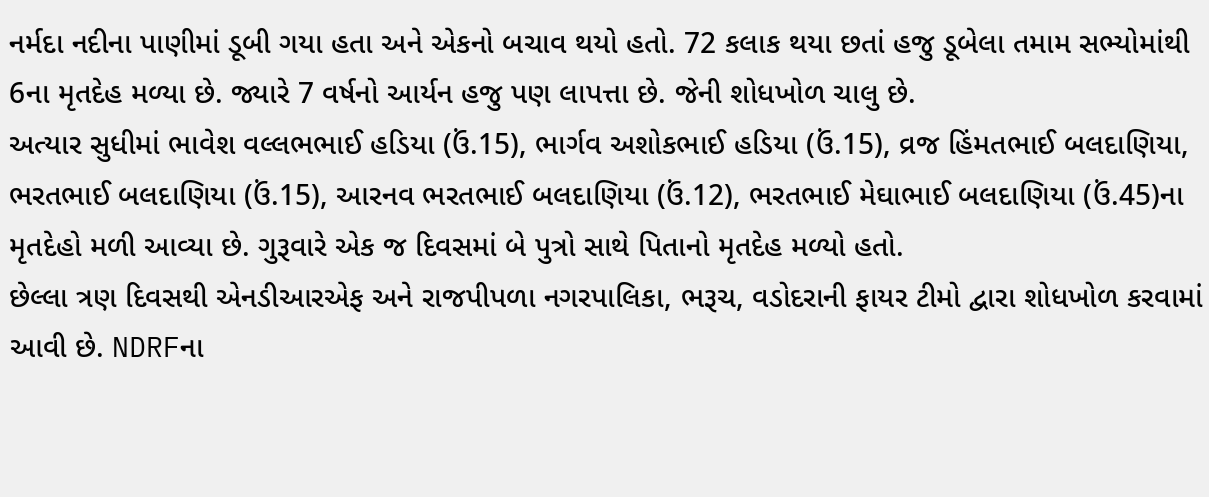નર્મદા નદીના પાણીમાં ડૂબી ગયા હતા અને એકનો બચાવ થયો હતો. 72 કલાક થયા છતાં હજુ ડૂબેલા તમામ સભ્યોમાંથી 6ના મૃતદેહ મળ્યા છે. જ્યારે 7 વર્ષનો આર્યન હજુ પણ લાપત્તા છે. જેની શોધખોળ ચાલુ છે.
અત્યાર સુધીમાં ભાવેશ વલ્લભભાઈ હડિયા (ઉં.15), ભાર્ગવ અશોકભાઈ હડિયા (ઉં.15), વ્રજ હિંમતભાઈ બલદાણિયા, ભરતભાઈ બલદાણિયા (ઉં.15), આરનવ ભરતભાઈ બલદાણિયા (ઉં.12), ભરતભાઈ મેઘાભાઈ બલદાણિયા (ઉં.45)ના મૃતદેહો મળી આવ્યા છે. ગુરૂવારે એક જ દિવસમાં બે પુત્રો સાથે પિતાનો મૃતદેહ મળ્યો હતો.
છેલ્લા ત્રણ દિવસથી એનડીઆરએફ અને રાજપીપળા નગરપાલિકા, ભરૂચ, વડોદરાની ફાયર ટીમો દ્વારા શોધખોળ કરવામાં આવી છે. NDRFના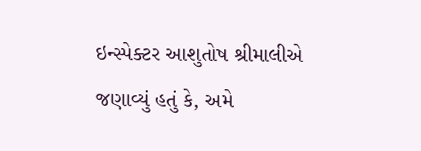ઇન્સ્પેક્ટર આશુતોષ શ્રીમાલીએ જણાવ્યું હતું કે, અમે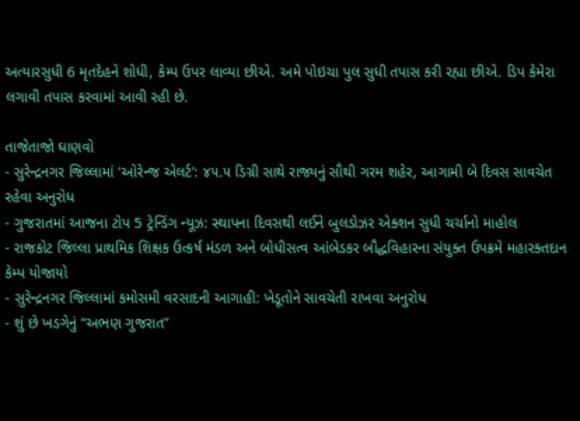અત્યારસુધી 6 મૃતદેહને શોધી, કેમ્પ ઉપર લાવ્યા છીએ. અમે પોઇચા પુલ સુધી તપાસ કરી રહ્યા છીએ. ડિપ કેમેરા લગાવી તપાસ કરવામાં આવી રહી છે.

તાજેતાજો ઘાણવો
- સુરેન્દ્રનગર જિલ્લામાં ‘ઓરેન્જ એલર્ટ’: ૪૫.૫ ડિગ્રી સાથે રાજ્યનું સૌથી ગરમ શહેર, આગામી બે દિવસ સાવચેત રહેવા અનુરોધ
- ગુજરાતમાં આજના ટોપ 5 ટ્રેન્ડિંગ ન્યૂઝ: સ્થાપના દિવસથી લઈને બુલડોઝર એક્શન સુધી ચર્ચાનો માહોલ
- રાજકોટ જિલ્લા પ્રાથમિક શિક્ષક ઉત્કર્ષ મંડળ અને બોધીસત્વ આંબેડકર બૌદ્ધવિહારના સંયુક્ત ઉપક્રમે મહારક્તદાન કેમ્પ યોજાયો
- સુરેન્દ્રનગર જિલ્લામાં કમોસમી વરસાદની આગાહી: ખેડૂતોને સાવચેતી રાખવા અનુરોધ
- શું છે ખડગેનું “અભણ ગુજરાત”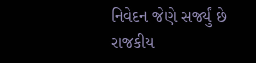નિવેદન જેણે સર્જ્યું છે રાજકીય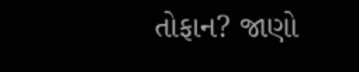તોફાન? જાણો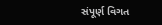સંપૂર્ણ વિગત